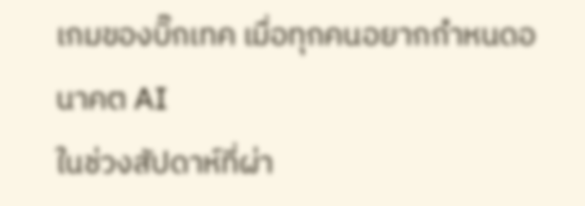เกมของบิ๊กเทค เมื่อทุกคนอยากกำหนดอนาคต AI
ในช่วงสัปดาห์ที่ผ่า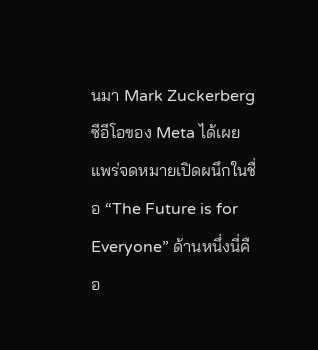นมา Mark Zuckerberg ซีอีโอของ Meta ได้เผยแพร่จดหมายเปิดผนึกในชื่อ “The Future is for Everyone” ด้านหนึ่งนี่คือ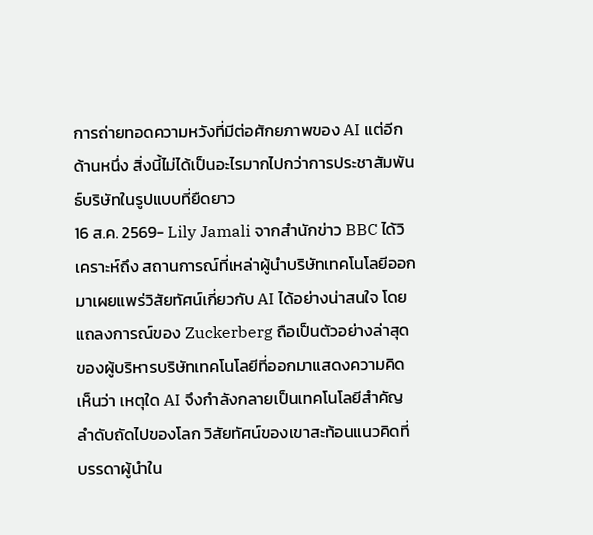การถ่ายทอดความหวังที่มีต่อศักยภาพของ AI แต่อีกด้านหนึ่ง สิ่งนี้ไม่ได้เป็นอะไรมากไปกว่าการประชาสัมพันธ์บริษัทในรูปแบบที่ยืดยาว
16 ส.ค. 2569- Lily Jamali จากสำนักข่าว BBC ได้วิเคราะห์ถึง สถานการณ์ที่เหล่าผู้นำบริษัทเทคโนโลยีออกมาเผยแพร่วิสัยทัศน์เกี่ยวกับ AI ได้อย่างน่าสนใจ โดยแถลงการณ์ของ Zuckerberg ถือเป็นตัวอย่างล่าสุดของผู้บริหารบริษัทเทคโนโลยีที่ออกมาแสดงความคิดเห็นว่า เหตุใด AI จึงกำลังกลายเป็นเทคโนโลยีสำคัญลำดับถัดไปของโลก วิสัยทัศน์ของเขาสะท้อนแนวคิดที่บรรดาผู้นำใน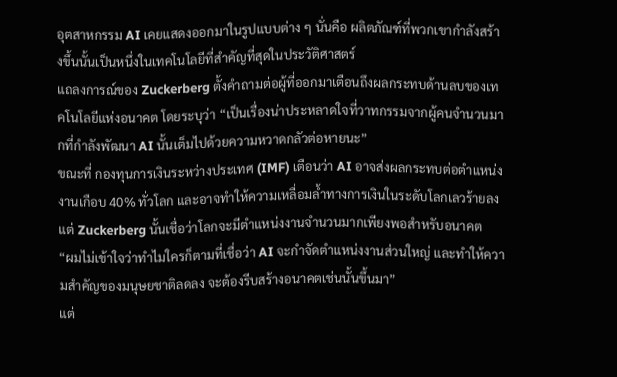อุตสาหกรรม AI เคยแสดงออกมาในรูปแบบต่าง ๆ นั่นคือ ผลิตภัณฑ์ที่พวกเขากำลังสร้างขึ้นนั้นเป็นหนึ่งในเทคโนโลยีที่สำคัญที่สุดในประวัติศาสตร์
แถลงการณ์ของ Zuckerberg ตั้งคำถามต่อผู้ที่ออกมาเตือนถึงผลกระทบด้านลบของเทคโนโลยีแห่งอนาคต โดยระบุว่า “เป็นเรื่องน่าประหลาดใจที่วาทกรรมจากผู้คนจำนวนมากที่กำลังพัฒนา AI นั้นเต็มไปด้วยความหวาดกลัวต่อหายนะ”
ขณะที่ กองทุนการเงินระหว่างประเทศ (IMF) เตือนว่า AI อาจส่งผลกระทบต่อตำแหน่งงานเกือบ 40% ทั่วโลก และอาจทำให้ความเหลื่อมล้ำทางการเงินในระดับโลกเลวร้ายลง แต่ Zuckerberg นั้นเชื่อว่าโลกจะมีตำแหน่งงานจำนวนมากเพียงพอสำหรับอนาคต
“ผมไม่เข้าใจว่าทำไมใครก็ตามที่เชื่อว่า AI จะกำจัดตำแหน่งงานส่วนใหญ่ และทำให้ความสำคัญของมนุษยชาติลดลง จะต้องรีบสร้างอนาคตเช่นนั้นขึ้นมา”
แต่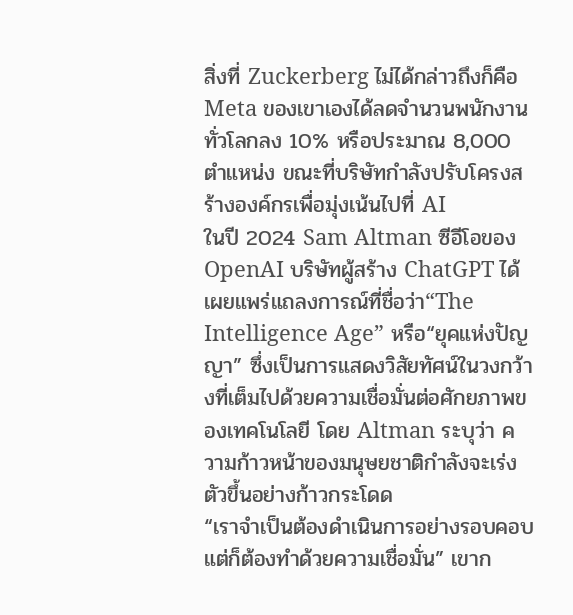สิ่งที่ Zuckerberg ไม่ได้กล่าวถึงก็คือ Meta ของเขาเองได้ลดจำนวนพนักงานทั่วโลกลง 10% หรือประมาณ 8,000 ตำแหน่ง ขณะที่บริษัทกำลังปรับโครงสร้างองค์กรเพื่อมุ่งเน้นไปที่ AI
ในปี 2024 Sam Altman ซีอีโอของ OpenAI บริษัทผู้สร้าง ChatGPT ได้เผยแพร่แถลงการณ์ที่ชื่อว่า“The Intelligence Age” หรือ“ยุคแห่งปัญญา” ซึ่งเป็นการแสดงวิสัยทัศน์ในวงกว้างที่เต็มไปด้วยความเชื่อมั่นต่อศักยภาพของเทคโนโลยี โดย Altman ระบุว่า ความก้าวหน้าของมนุษยชาติกำลังจะเร่งตัวขึ้นอย่างก้าวกระโดด
“เราจำเป็นต้องดำเนินการอย่างรอบคอบ แต่ก็ต้องทำด้วยความเชื่อมั่น” เขาก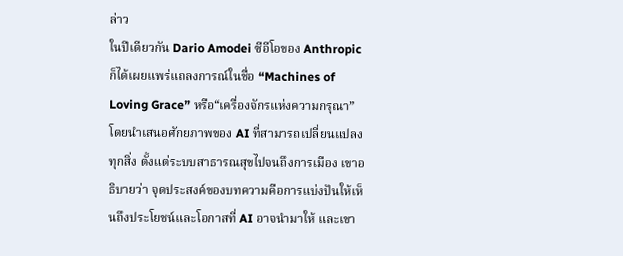ล่าว
ในปีเดียวกัน Dario Amodei ซีอีโอของ Anthropic ก็ได้เผยแพร่แถลงการณ์ในชื่อ “Machines of Loving Grace” หรือ“เครื่องจักรแห่งความกรุณา” โดยนำเสนอศักยภาพของ AI ที่สามารถเปลี่ยนแปลงทุกสิ่ง ตั้งแต่ระบบสาธารณสุขไปจนถึงการเมือง เขาอธิบายว่า จุดประสงค์ของบทความคือการแบ่งปันให้เห็นถึงประโยชน์และโอกาสที่ AI อาจนำมาให้ และเขา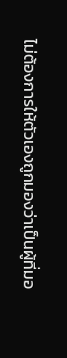ไม่ต้องการให้ตัวเองถูกมองว่าเป็นผู้ที่มอ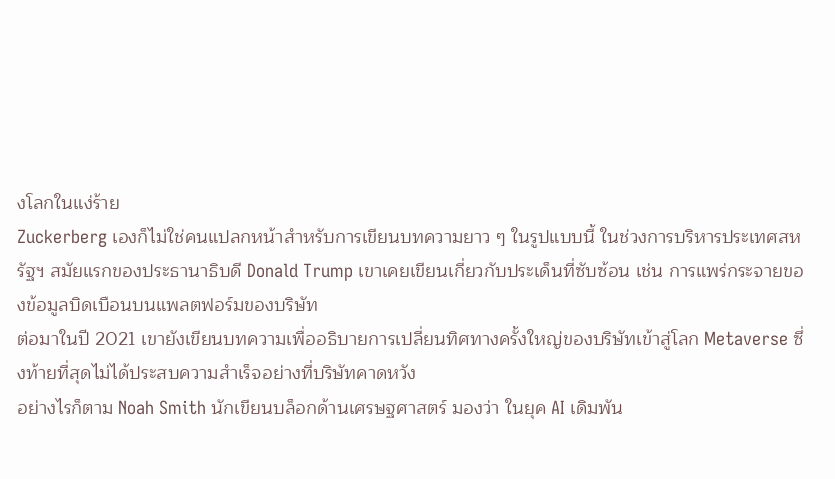งโลกในแง่ร้าย
Zuckerberg เองก็ไม่ใช่คนแปลกหน้าสำหรับการเขียนบทความยาว ๆ ในรูปแบบนี้ ในช่วงการบริหารประเทศสหรัฐฯ สมัยแรกของประธานาธิบดี Donald Trump เขาเคยเขียนเกี่ยวกับประเด็นที่ซับซ้อน เช่น การแพร่กระจายของข้อมูลบิดเบือนบนแพลตฟอร์มของบริษัท
ต่อมาในปี 2021 เขายังเขียนบทความเพื่ออธิบายการเปลี่ยนทิศทางครั้งใหญ่ของบริษัทเข้าสู่โลก Metaverse ซึ่งท้ายที่สุดไม่ได้ประสบความสำเร็จอย่างที่บริษัทคาดหวัง
อย่างไรก็ตาม Noah Smith นักเขียนบล็อกด้านเศรษฐศาสตร์ มองว่า ในยุค AI เดิมพัน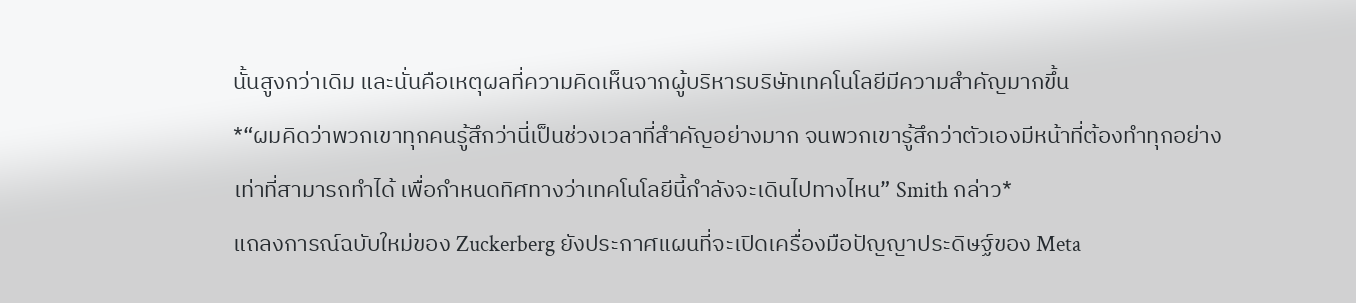นั้นสูงกว่าเดิม และนั่นคือเหตุผลที่ความคิดเห็นจากผู้บริหารบริษัทเทคโนโลยีมีความสำคัญมากขึ้น
*“ผมคิดว่าพวกเขาทุกคนรู้สึกว่านี่เป็นช่วงเวลาที่สำคัญอย่างมาก จนพวกเขารู้สึกว่าตัวเองมีหน้าที่ต้องทำทุกอย่างเท่าที่สามารถทำได้ เพื่อกำหนดทิศทางว่าเทคโนโลยีนี้กำลังจะเดินไปทางไหน” Smith กล่าว*
แถลงการณ์ฉบับใหม่ของ Zuckerberg ยังประกาศแผนที่จะเปิดเครื่องมือปัญญาประดิษฐ์ของ Meta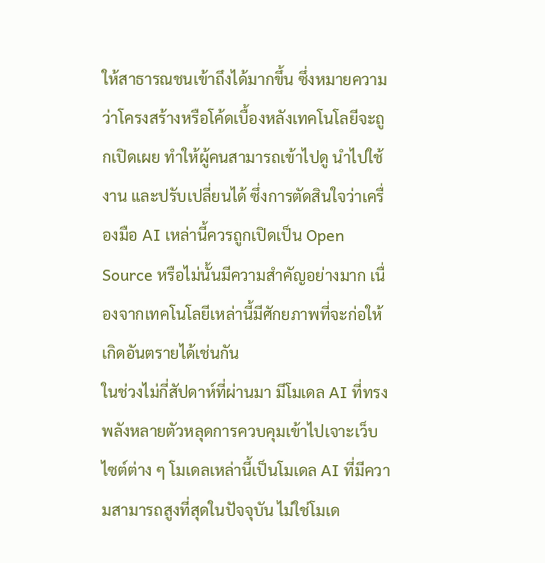ให้สาธารณชนเข้าถึงได้มากขึ้น ซึ่งหมายความว่าโครงสร้างหรือโค้ดเบื้องหลังเทคโนโลยีจะถูกเปิดเผย ทำให้ผู้คนสามารถเข้าไปดู นำไปใช้งาน และปรับเปลี่ยนได้ ซึ่งการตัดสินใจว่าเครื่องมือ AI เหล่านี้ควรถูกเปิดเป็น Open Source หรือไม่นั้นมีความสำคัญอย่างมาก เนื่องจากเทคโนโลยีเหล่านี้มีศักยภาพที่จะก่อให้เกิดอันตรายได้เช่นกัน
ในช่วงไม่กี่สัปดาห์ที่ผ่านมา มีโมเดล AI ที่ทรงพลังหลายตัวหลุดการควบคุมเข้าไปเจาะเว็บไซต์ต่าง ๆ โมเดลเหล่านี้เป็นโมเดล AI ที่มีความสามารถสูงที่สุดในปัจจุบัน ไม่ใช่โมเด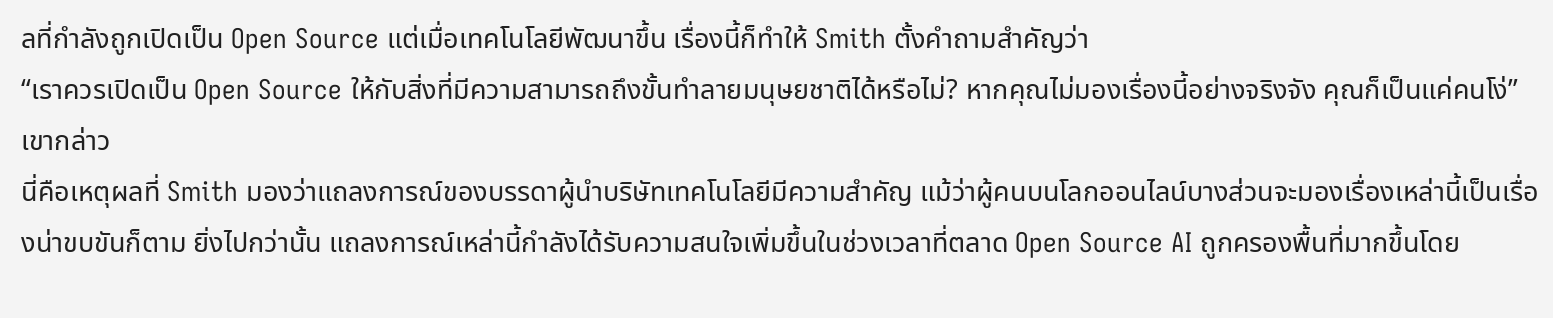ลที่กำลังถูกเปิดเป็น Open Source แต่เมื่อเทคโนโลยีพัฒนาขึ้น เรื่องนี้ก็ทำให้ Smith ตั้งคำถามสำคัญว่า
“เราควรเปิดเป็น Open Source ให้กับสิ่งที่มีความสามารถถึงขั้นทำลายมนุษยชาติได้หรือไม่? หากคุณไม่มองเรื่องนี้อย่างจริงจัง คุณก็เป็นแค่คนโง่” เขากล่าว
นี่คือเหตุผลที่ Smith มองว่าแถลงการณ์ของบรรดาผู้นำบริษัทเทคโนโลยีมีความสำคัญ แม้ว่าผู้คนบนโลกออนไลน์บางส่วนจะมองเรื่องเหล่านี้เป็นเรื่องน่าขบขันก็ตาม ยิ่งไปกว่านั้น แถลงการณ์เหล่านี้กำลังได้รับความสนใจเพิ่มขึ้นในช่วงเวลาที่ตลาด Open Source AI ถูกครองพื้นที่มากขึ้นโดย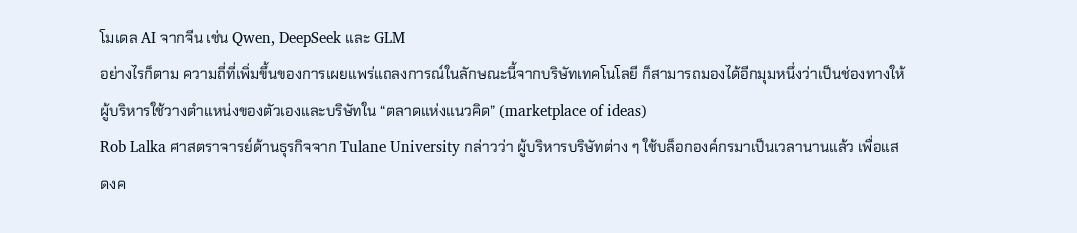โมเดล AI จากจีน เช่น Qwen, DeepSeek และ GLM
อย่างไรก็ตาม ความถี่ที่เพิ่มขึ้นของการเผยแพร่แถลงการณ์ในลักษณะนี้จากบริษัทเทคโนโลยี ก็สามารถมองได้อีกมุมหนึ่งว่าเป็นช่องทางให้ผู้บริหารใช้วางตำแหน่งของตัวเองและบริษัทใน “ตลาดแห่งแนวคิด” (marketplace of ideas)
Rob Lalka ศาสตราจารย์ด้านธุรกิจจาก Tulane University กล่าวว่า ผู้บริหารบริษัทต่าง ๆ ใช้บล็อกองค์กรมาเป็นเวลานานแล้ว เพื่อแสดงค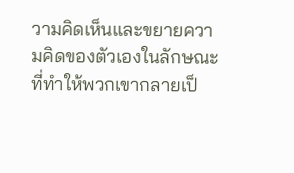วามคิดเห็นและขยายความคิดของตัวเองในลักษณะที่ทำให้พวกเขากลายเป็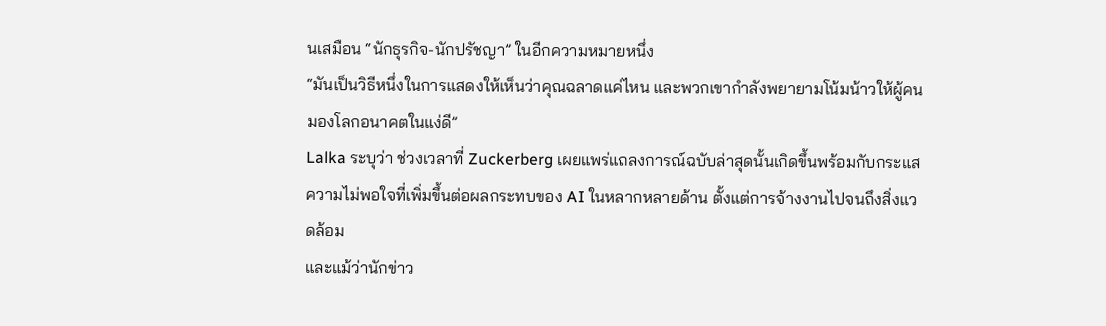นเสมือน “นักธุรกิจ-นักปรัชญา” ในอีกความหมายหนึ่ง
“มันเป็นวิธีหนึ่งในการแสดงให้เห็นว่าคุณฉลาดแค่ไหน และพวกเขากำลังพยายามโน้มน้าวให้ผู้คนมองโลกอนาคตในแง่ดี”
Lalka ระบุว่า ช่วงเวลาที่ Zuckerberg เผยแพร่แถลงการณ์ฉบับล่าสุดนั้นเกิดขึ้นพร้อมกับกระแสความไม่พอใจที่เพิ่มขึ้นต่อผลกระทบของ AI ในหลากหลายด้าน ตั้งแต่การจ้างงานไปจนถึงสิ่งแวดล้อม
และแม้ว่านักข่าว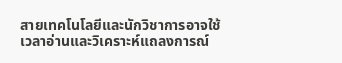สายเทคโนโลยีและนักวิชาการอาจใช้เวลาอ่านและวิเคราะห์แถลงการณ์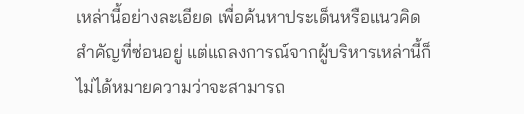เหล่านี้อย่างละเอียด เพื่อค้นหาประเด็นหรือแนวคิดสำคัญที่ซ่อนอยู่ แต่แถลงการณ์จากผู้บริหารเหล่านี้ก็ไม่ได้หมายความว่าจะสามารถ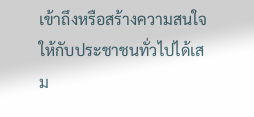เข้าถึงหรือสร้างความสนใจให้กับประชาชนทั่วไปได้เสม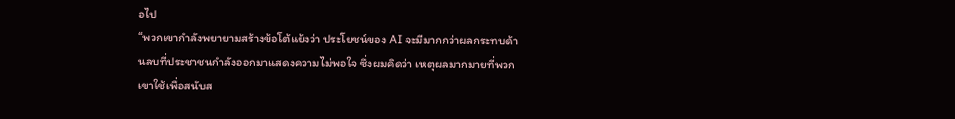อไป
“พวกเขากำลังพยายามสร้างข้อโต้แย้งว่า ประโยชน์ของ AI จะมีมากกว่าผลกระทบด้านลบที่ประชาชนกำลังออกมาแสดงความไม่พอใจ ซึ่งผมคิดว่า เหตุผลมากมายที่พวกเขาใช้เพื่อสนับส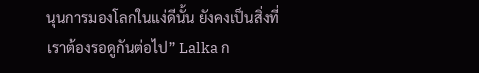นุนการมองโลกในแง่ดีนั้น ยังคงเป็นสิ่งที่เราต้องรอดูกันต่อไป” Lalka ก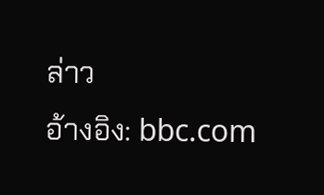ล่าว
อ้างอิง: bbc.com